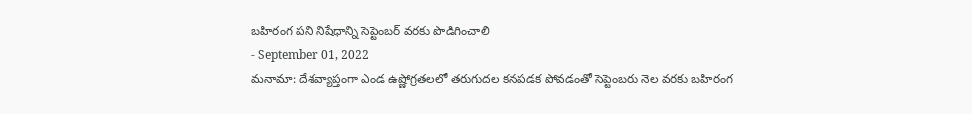బహిరంగ పని నిషేధాన్ని సెప్టెంబర్ వరకు పొడిగించాలి
- September 01, 2022
మనామా: దేశవ్యాప్తంగా ఎండ ఉష్ణోగ్రతలలో తరుగుదల కనపడక పోవడంతో సెప్టెంబరు నెల వరకు బహిరంగ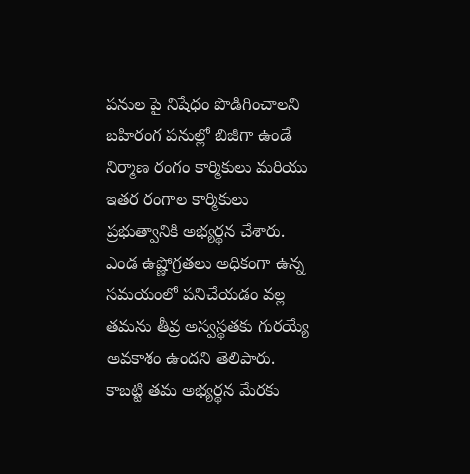పనుల పై నిషేధం పొడిగించాలని బహిరంగ పనుల్లో బిజీగా ఉండే నిర్మాణ రంగం కార్మికులు మరియు ఇతర రంగాల కార్మికులు ప్రభుత్వానికి అభ్యర్థన చేశారు.
ఎండ ఉష్ణోగ్రతలు అధికంగా ఉన్న సమయంలో పనిచేయడం వల్ల తమను తీవ్ర అస్వస్థతకు గురయ్యే అవకాశం ఉందని తెలిపారు. కాబట్టి తమ అభ్యర్థన మేరకు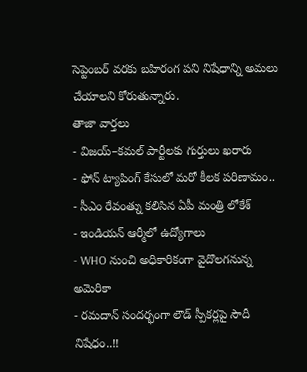సెప్టెంబర్ వరకు బహిరంగ పని నిషేధాన్ని అమలు చేయాలని కోరుతున్నారు.
తాజా వార్తలు
- విజయ్–కమల్ పార్టీలకు గుర్తులు ఖరారు
- ఫోన్ ట్యాపింగ్ కేసులో మరో కీలక పరిణామం..
- సీఎం రేవంత్ను కలిసిన ఏపీ మంత్రి లోకేశ్
- ఇండియన్ ఆర్మీలో ఉద్యోగాలు
- WHO నుంచి అధికారికంగా వైదొలగనున్న అమెరికా
- రమదాన్ సందర్భంగా లౌడ్ స్పీకర్లపై సౌదీ నిషేధం..!!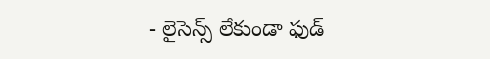- లైసెన్స్ లేకుండా ఫుడ్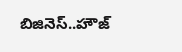బిజినెస్..హౌజ్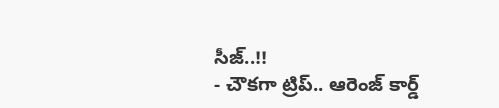సీజ్..!!
- చౌకగా ట్రిప్.. ఆరెంజ్ కార్డ్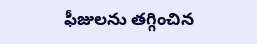ఫీజులను తగ్గించిన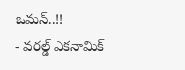ఒమన్..!!
- వరల్డ్ ఎకనామిక్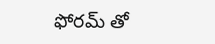ఫోరమ్ తో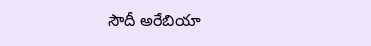సౌదీ అరేబియా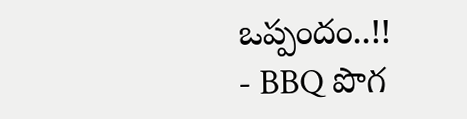ఒప్పందం..!!
- BBQ పొగ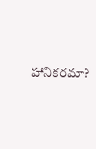హానికరమా?